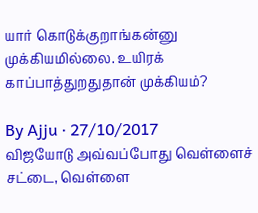யார் கொடுக்குறாங்கன்னு முக்கியமில்லை. உயிரக் காப்பாத்துறதுதான் முக்கியம்?

By Ajju · 27/10/2017
விஜயோடு அவ்வப்போது வெள்ளைச் சட்டை, வெள்ளை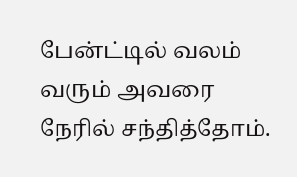பேன்ட்டில் வலம் வரும் அவரை நேரில் சந்தித்தோம்.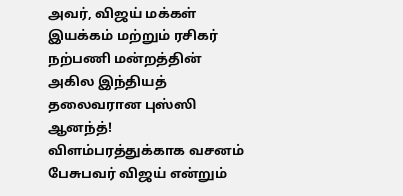அவர், விஜய் மக்கள் இயக்கம் மற்றும் ரசிகர் நற்பணி மன்றத்தின் அகில இந்தியத் தலைவரான புஸ்ஸி ஆனந்த்! விளம்பரத்துக்காக வசனம் பேசுபவர் விஜய் என்றும்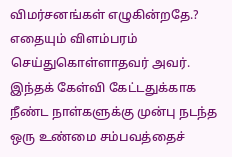விமர்சனங்கள் எழுகின்றதே.? எதையும் விளம்பரம் செய்துகொள்ளாதவர் அவர். இந்தக் கேள்வி கேட்டதுக்காக நீண்ட நாள்களுக்கு முன்பு நடந்த ஒரு உண்மை சம்பவத்தைச்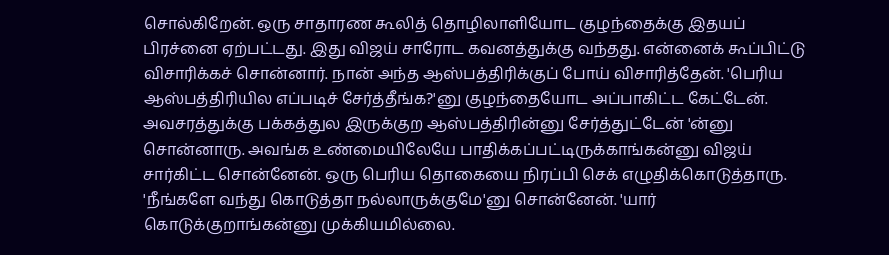சொல்கிறேன். ஒரு சாதாரண கூலித் தொழிலாளியோட குழந்தைக்கு இதயப் பிரச்னை ஏற்பட்டது. இது விஜய் சாரோட கவனத்துக்கு வந்தது. என்னைக் கூப்பிட்டு விசாரிக்கச் சொன்னார். நான் அந்த ஆஸ்பத்திரிக்குப் போய் விசாரித்தேன். 'பெரிய ஆஸ்பத்திரியில எப்படிச் சேர்த்தீங்க?'னு குழந்தையோட அப்பாகிட்ட கேட்டேன். அவசரத்துக்கு பக்கத்துல இருக்குற ஆஸ்பத்திரின்னு சேர்த்துட்டேன் 'ன்னு சொன்னாரு. அவங்க உண்மையிலேயே பாதிக்கப்பட்டிருக்காங்கன்னு விஜய் சார்கிட்ட சொன்னேன். ஒரு பெரிய தொகையை நிரப்பி செக் எழுதிக்கொடுத்தாரு. 'நீங்களே வந்து கொடுத்தா நல்லாருக்குமே'னு சொன்னேன். 'யார் கொடுக்குறாங்கன்னு முக்கியமில்லை.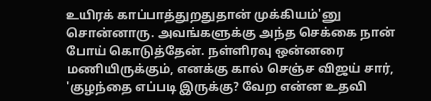உயிரக் காப்பாத்துறதுதான் முக்கியம்'னு சொன்னாரு. அவங்களுக்கு அந்த செக்கை நான் போய் கொடுத்தேன். நள்ளிரவு ஒன்னரை மணியிருக்கும், எனக்கு கால் செஞ்ச விஜய் சார், 'குழந்தை எப்படி இருக்கு? வேற என்ன உதவி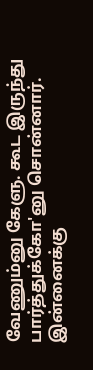வேணும்னு கேளு. கூட இருந்து பார்த்துக்கோ'னு சொன்னார். இன்னைக்கு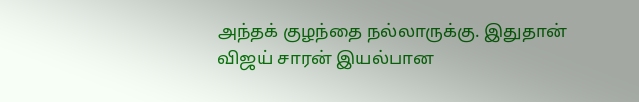அந்தக் குழந்தை நல்லாருக்கு. இதுதான் விஜய் சாரன் இயல்பான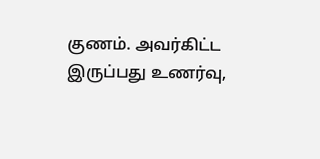குணம். அவர்கிட்ட இருப்பது உணர்வு,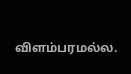விளம்பரமல்ல.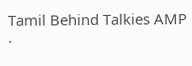Tamil Behind Talkies AMP ·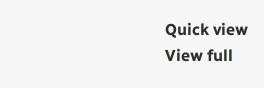Quick view
View full